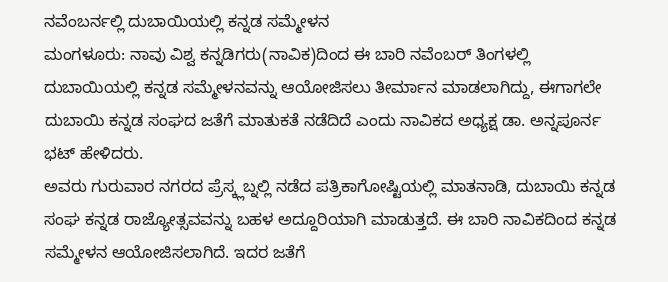ನವೆಂಬರ್ನಲ್ಲಿ ದುಬಾಯಿಯಲ್ಲಿ ಕನ್ನಡ ಸಮ್ಮೇಳನ
ಮಂಗಳೂರು: ನಾವು ವಿಶ್ವ ಕನ್ನಡಿಗರು(ನಾವಿಕ)ದಿಂದ ಈ ಬಾರಿ ನವೆಂಬರ್ ತಿಂಗಳಲ್ಲಿ ದುಬಾಯಿಯಲ್ಲಿ ಕನ್ನಡ ಸಮ್ಮೇಳನವನ್ನು ಆಯೋಜಿಸಲು ತೀರ್ಮಾನ ಮಾಡಲಾಗಿದ್ದು, ಈಗಾಗಲೇ ದುಬಾಯಿ ಕನ್ನಡ ಸಂಘದ ಜತೆಗೆ ಮಾತುಕತೆ ನಡೆದಿದೆ ಎಂದು ನಾವಿಕದ ಅಧ್ಯಕ್ಷ ಡಾ. ಅನ್ನಪೂರ್ನ ಭಟ್ ಹೇಳಿದರು.
ಅವರು ಗುರುವಾರ ನಗರದ ಪ್ರೆಸ್ಕ್ಲಬ್ನಲ್ಲಿ ನಡೆದ ಪತ್ರಿಕಾಗೋಷ್ಟಿಯಲ್ಲಿ ಮಾತನಾಡಿ, ದುಬಾಯಿ ಕನ್ನಡ ಸಂಘ ಕನ್ನಡ ರಾಜ್ಯೋತ್ಸವವನ್ನು ಬಹಳ ಅದ್ದೂರಿಯಾಗಿ ಮಾಡುತ್ತದೆ. ಈ ಬಾರಿ ನಾವಿಕದಿಂದ ಕನ್ನಡ ಸಮ್ಮೇಳನ ಆಯೋಜಿಸಲಾಗಿದೆ. ಇದರ ಜತೆಗೆ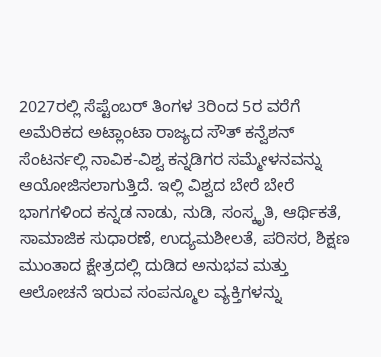2027ರಲ್ಲಿ ಸೆಪ್ಟೆಂಬರ್ ತಿಂಗಳ 3ರಿಂದ 5ರ ವರೆಗೆ ಅಮೆರಿಕದ ಅಟ್ಲಾಂಟಾ ರಾಜ್ಯದ ಸೌತ್ ಕನ್ವೆಶನ್ ಸೆಂಟರ್ನಲ್ಲಿ ನಾವಿಕ-ವಿಶ್ವ ಕನ್ನಡಿಗರ ಸಮ್ಮೇಳನವನ್ನು ಆಯೋಜಿಸಲಾಗುತ್ತಿದೆ. ಇಲ್ಲಿ ವಿಶ್ವದ ಬೇರೆ ಬೇರೆ ಭಾಗಗಳಿಂದ ಕನ್ನಡ ನಾಡು, ನುಡಿ, ಸಂಸ್ಕೃತಿ, ಆರ್ಥಿಕತೆ, ಸಾಮಾಜಿಕ ಸುಧಾರಣೆ, ಉದ್ಯಮಶೀಲತೆ, ಪರಿಸರ, ಶಿಕ್ಷಣ ಮುಂತಾದ ಕ್ಷೇತ್ರದಲ್ಲಿ ದುಡಿದ ಅನುಭವ ಮತ್ತು ಆಲೋಚನೆ ಇರುವ ಸಂಪನ್ಮೂಲ ವ್ಯಕ್ತಿಗಳನ್ನು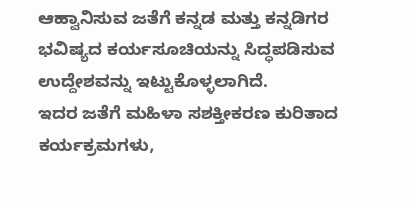ಆಹ್ವಾನಿಸುವ ಜತೆಗೆ ಕನ್ನಡ ಮತ್ತು ಕನ್ನಡಿಗರ ಭವಿಷ್ಯದ ಕರ್ಯಸೂಚಿಯನ್ನು ಸಿದ್ಧಪಡಿಸುವ ಉದ್ದೇಶವನ್ನು ಇಟ್ಟುಕೊಳ್ಳಲಾಗಿದೆ.
ಇದರ ಜತೆಗೆ ಮಹಿಳಾ ಸಶಕ್ತೀಕರಣ ಕುರಿತಾದ ಕರ್ಯಕ್ರಮಗಳು,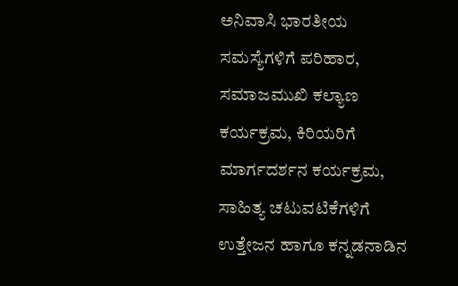ಅನಿವಾಸಿ ಭಾರತೀಯ ಸಮಸ್ಯೆಗಳಿಗೆ ಪರಿಹಾರ, ಸಮಾಜಮುಖಿ ಕಲ್ಯಾಣ ಕರ್ಯಕ್ರಮ, ಕಿರಿಯರಿಗೆ ಮಾರ್ಗದರ್ಶನ ಕರ್ಯಕ್ರಮ, ಸಾಹಿತ್ಯ ಚಟುವಟಿಕೆಗಳಿಗೆ ಉತ್ತೇಜನ ಹಾಗೂ ಕನ್ನಡನಾಡಿನ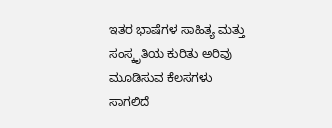ಇತರ ಭಾಷೆಗಳ ಸಾಹಿತ್ಯ ಮತ್ತು ಸಂಸ್ಕೃತಿಯ ಕುರಿತು ಅರಿವು ಮೂಡಿಸುವ ಕೆಲಸಗಳು ಸಾಗಲಿದೆ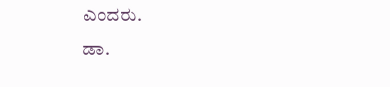ಎಂದರು.
ಡಾ.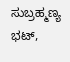ಸುಬ್ರಹ್ಮಣ್ಯ ಭಟ್,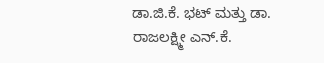ಡಾ.ಜಿ.ಕೆ. ಭಟ್ ಮತ್ತು ಡಾ. ರಾಜಲಕ್ಷ್ಮೀ ಎನ್.ಕೆ.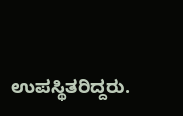ಉಪಸ್ಥಿತರಿದ್ದರು.